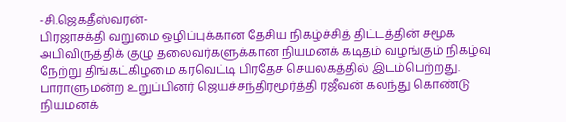-சி.ஜெகதீஸ்வரன்-
பிரஜாசக்தி வறுமை ஒழிப்புக்கான தேசிய நிகழ்ச்சித் திட்டத்தின் சமூக அபிவிருத்திக் குழு தலைவர்களுக்கான நியமனக் கடிதம் வழங்கும் நிகழ்வு நேற்று திங்கட்கிழமை கரவெட்டி பிரதேச செயலகத்தில் இடம்பெற்றது.
பாராளுமன்ற உறுப்பினர் ஜெயச்சந்திரமூர்த்தி ரஜீவன் கலந்து கொண்டு நியமனக்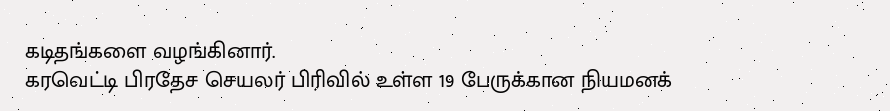கடிதங்களை வழங்கினார்.
கரவெட்டி பிரதேச செயலர் பிரிவில் உள்ள 19 பேருக்கான நியமனக்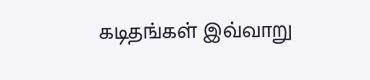கடிதங்கள் இவ்வாறு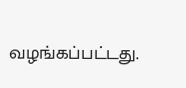வழங்கப்பட்டது.